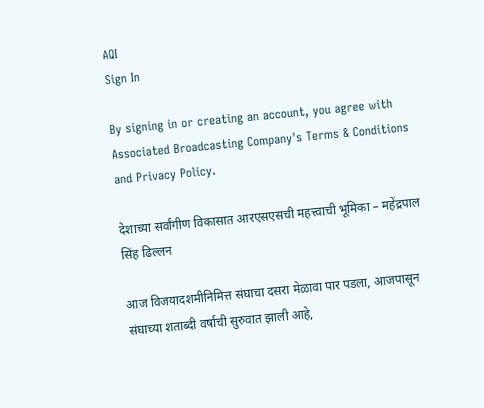AQI
Sign In

By signing in or creating an account, you agree with Associated Broadcasting Company's Terms & Conditions and Privacy Policy.

देशाच्या सर्वांगीण विकासात आरएसएसची महत्त्वाची भूमिका – महेंद्रपाल सिंह ढिल्लन

आज विजयादशमीनिमित्त संघाचा दसरा मेळावा पार पडला, आजपासून संघाच्या शताब्दी वर्षाची सुरुवात झाली आहे,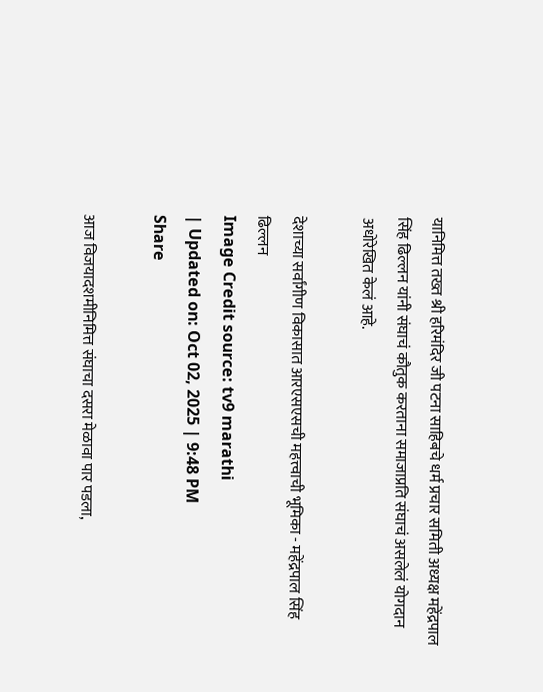यानिमित्त तख्त श्री हरिमंदिर जी पटना साहिबचे धर्म प्रचार समिती अध्यक्ष महेंद्रपाल सिंह ढिल्लन यांनी संघाचं कौतुक करताना समाजाप्रति संघाचं असलेलं योगदान अधोरेखित केलं आहे.

देशाच्या सर्वांगीण विकासात आरएसएसची महत्त्वाची भूमिका - महेंद्रपाल सिंह ढिल्लन
Image Credit source: tv9 marathi
| Updated on: Oct 02, 2025 | 9:48 PM
Share

आज विजयादशमीनिमित्त संघाचा दसरा मेळावा पार पडला,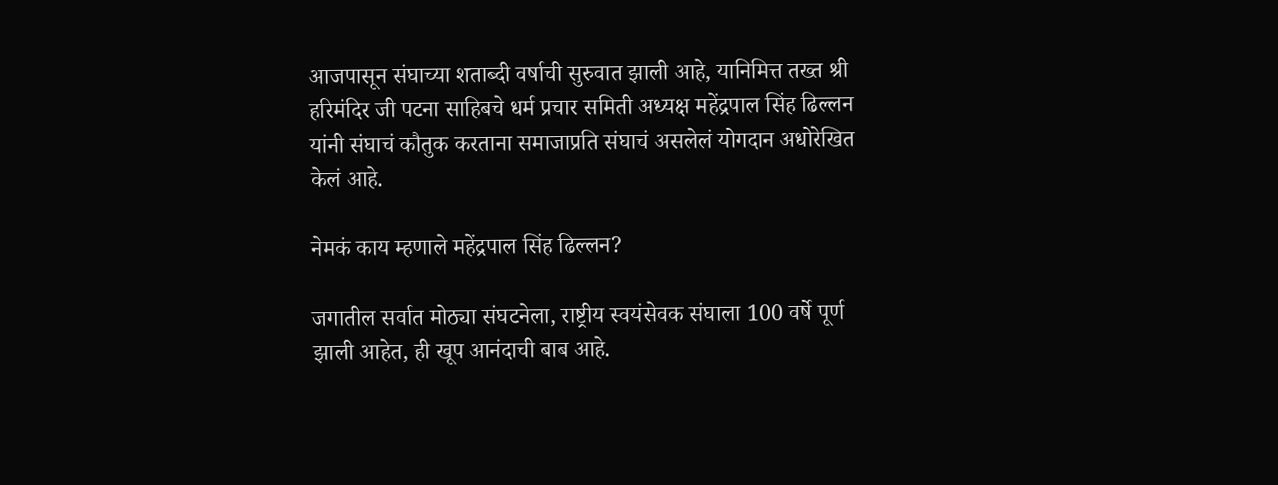आजपासून संघाच्या शताब्दी वर्षाची सुरुवात झाली आहे, यानिमित्त तख्त श्री हरिमंदिर जी पटना साहिबचे धर्म प्रचार समिती अध्यक्ष महेंद्रपाल सिंह ढिल्लन यांनी संघाचं कौतुक करताना समाजाप्रति संघाचं असलेलं योगदान अधोरेखित केलं आहे.

नेमकं काय म्हणाले महेंद्रपाल सिंह ढिल्लन?

जगातील सर्वात मोठ्या संघटनेला, राष्ट्रीय स्वयंसेवक संघाला 100 वर्षे पूर्ण झाली आहेत, ही खूप आनंदाची बाब आहे.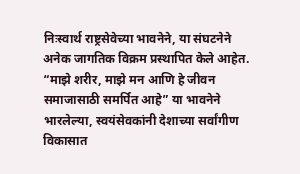निःस्वार्थ राष्ट्रसेवेच्या भावनेने, या संघटनेने अनेक जागतिक विक्रम प्रस्थापित केले आहेत. “माझे शरीर, माझे मन आणि हे जीवन समाजासाठी समर्पित आहे” या भावनेने भारलेल्या, स्वयंसेवकांनी देशाच्या सर्वांगीण विकासात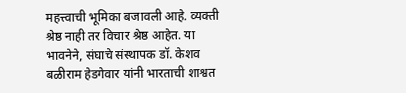महत्त्वाची भूमिका बजावली आहे. व्यक्ती श्रेष्ठ नाही तर विचार श्रेष्ठ आहेत. या भावनेने, संघाचे संस्थापक डॉ. केशव बळीराम हेडगेवार यांनी भारताची शाश्वत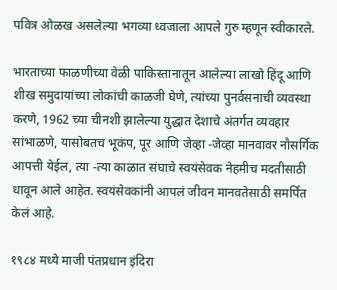पवित्र ओळख असलेल्या भगव्या ध्वजाला आपले गुरु म्हणून स्वीकारले.

भारताच्या फाळणीच्या वेळी पाकिस्तानातून आलेल्या लाखो हिंदू आणि शीख समुदायांच्या लोकांची काळजी घेणे, त्यांच्या पुनर्वसनाची व्यवस्था करणे, 1962 च्या चीनशी झालेल्या युद्धात देशाचे अंतर्गत व्यवहार सांभाळणे, यासोबतच भूकंप, पूर आणि जेव्हा -जेव्हा मानवावर नौसर्गिक आपत्ती येईल, त्या -त्या काळात संघाचे स्वयंसेवक नेहमीच मदतीसाठी धावून आले आहेत. स्वयंसेवकांनी आपलं जीवन मानवतेसाठी समर्पित केलं आहे.

१९८४ मध्ये माजी पंतप्रधान इंदिरा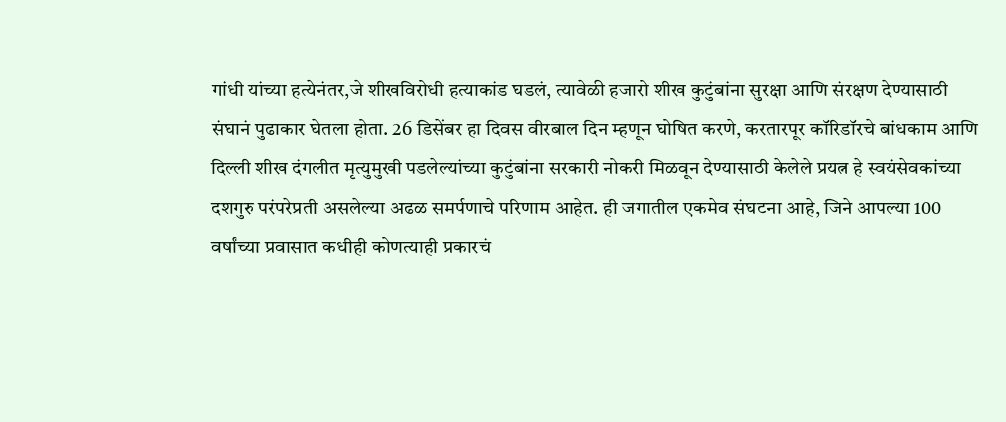गांधी यांच्या हत्येनंतर,जे शीखविरोधी हत्याकांड घडलं, त्यावेळी हजारो शीख कुटुंबांना सुरक्षा आणि संरक्षण देण्यासाठी संघानं पुढाकार घेतला होता. 26 डिसेंबर हा दिवस वीरबाल दिन म्हणून घोषित करणे, करतारपूर कॉरिडॉरचे बांधकाम आणि दिल्ली शीख दंगलीत मृत्युमुखी पडलेल्यांच्या कुटुंबांना सरकारी नोकरी मिळवून देण्यासाठी केलेले प्रयत्न हे स्वयंसेवकांच्या दशगुरु परंपरेप्रती असलेल्या अढळ समर्पणाचे परिणाम आहेत. ही जगातील एकमेव संघटना आहे, जिने आपल्या 100 वर्षांच्या प्रवासात कधीही कोणत्याही प्रकारचं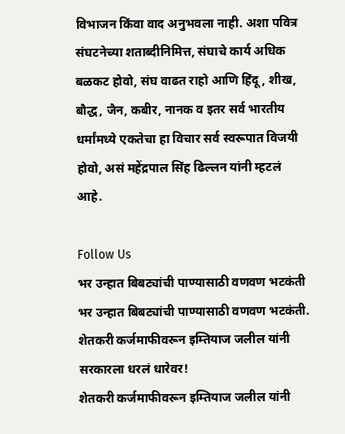विभाजन किंवा वाद अनुभवला नाही. अशा पवित्र संघटनेच्या शताब्दीनिमित्त, संघाचे कार्य अधिक बळकट होवो, संघ वाढत राहो आणि हिंदू, शीख, बौद्ध, जैन, कबीर, नानक व इतर सर्व भारतीय धर्मांमध्ये एकतेचा हा विचार सर्व स्वरूपात विजयी होवो, असं महेंद्रपाल सिंह ढिल्लन यांनी म्हटलं आहे.

Follow Us
भर उन्हात बिबट्यांची पाण्यासाठी वणवण भटकंती
भर उन्हात बिबट्यांची पाण्यासाठी वणवण भटकंती.
शेतकरी कर्जमाफीवरून इम्तियाज जलील यांनी सरकारला धरलं धारेवर!
शेतकरी कर्जमाफीवरून इम्तियाज जलील यांनी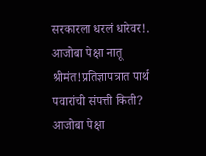सरकारला धरलं धारेवर!.
आजोबा पेक्षा नातू श्रीमंत!प्रतिज्ञापत्रात पार्थ पवारांची संपत्ती किती?
आजोबा पेक्षा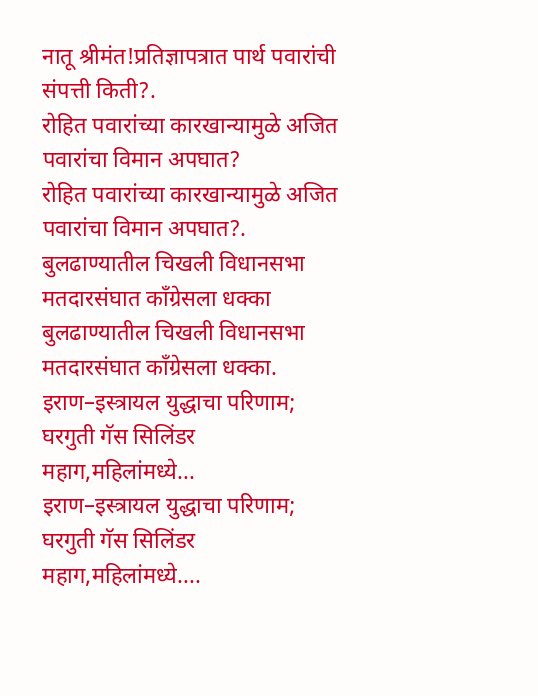नातू श्रीमंत!प्रतिज्ञापत्रात पार्थ पवारांची संपत्ती किती?.
रोहित पवारांच्या कारखान्यामुळे अजित पवारांचा विमान अपघात?
रोहित पवारांच्या कारखान्यामुळे अजित पवारांचा विमान अपघात?.
बुलढाण्यातील चिखली विधानसभा मतदारसंघात काँग्रेसला धक्का
बुलढाण्यातील चिखली विधानसभा मतदारसंघात काँग्रेसला धक्का.
इराण–इस्त्रायल युद्धाचा परिणाम; घरगुती गॅस सिलिंडर महाग,महिलांमध्ये...
इराण–इस्त्रायल युद्धाचा परिणाम; घरगुती गॅस सिलिंडर महाग,महिलांमध्ये....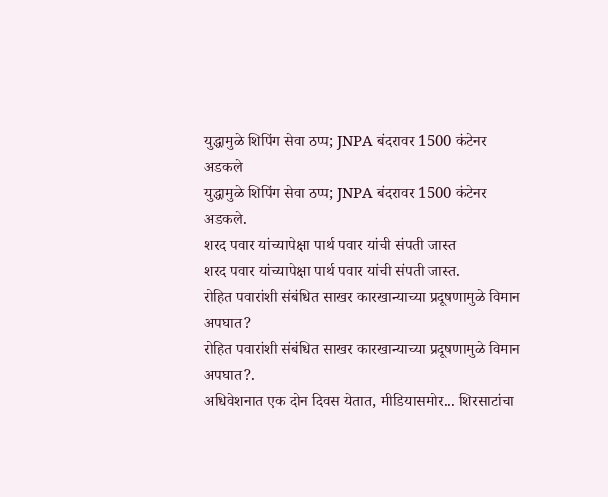युद्धामुळे शिपिंग सेवा ठप्प; JNPA बंदरावर 1500 कंटेनर अडकले
युद्धामुळे शिपिंग सेवा ठप्प; JNPA बंदरावर 1500 कंटेनर अडकले.
शरद पवार यांच्यापेक्षा पार्थ पवार यांची संपती जास्त
शरद पवार यांच्यापेक्षा पार्थ पवार यांची संपती जास्त.
रोहित पवारांशी संबंधित साखर कारखान्याच्या प्रदूषणामुळे विमान अपघात?
रोहित पवारांशी संबंधित साखर कारखान्याच्या प्रदूषणामुळे विमान अपघात?.
अधिवेशनात एक दोन दिवस येतात, मीडियासमोर... शिरसाटांचा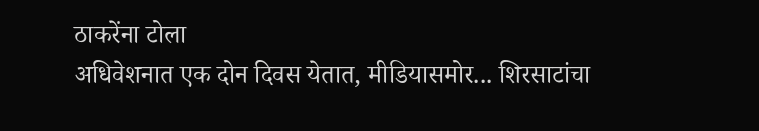ठाकरेंना टोला
अधिवेशनात एक दोन दिवस येतात, मीडियासमोर... शिरसाटांचा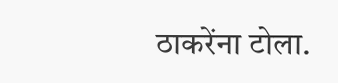ठाकरेंना टोला.